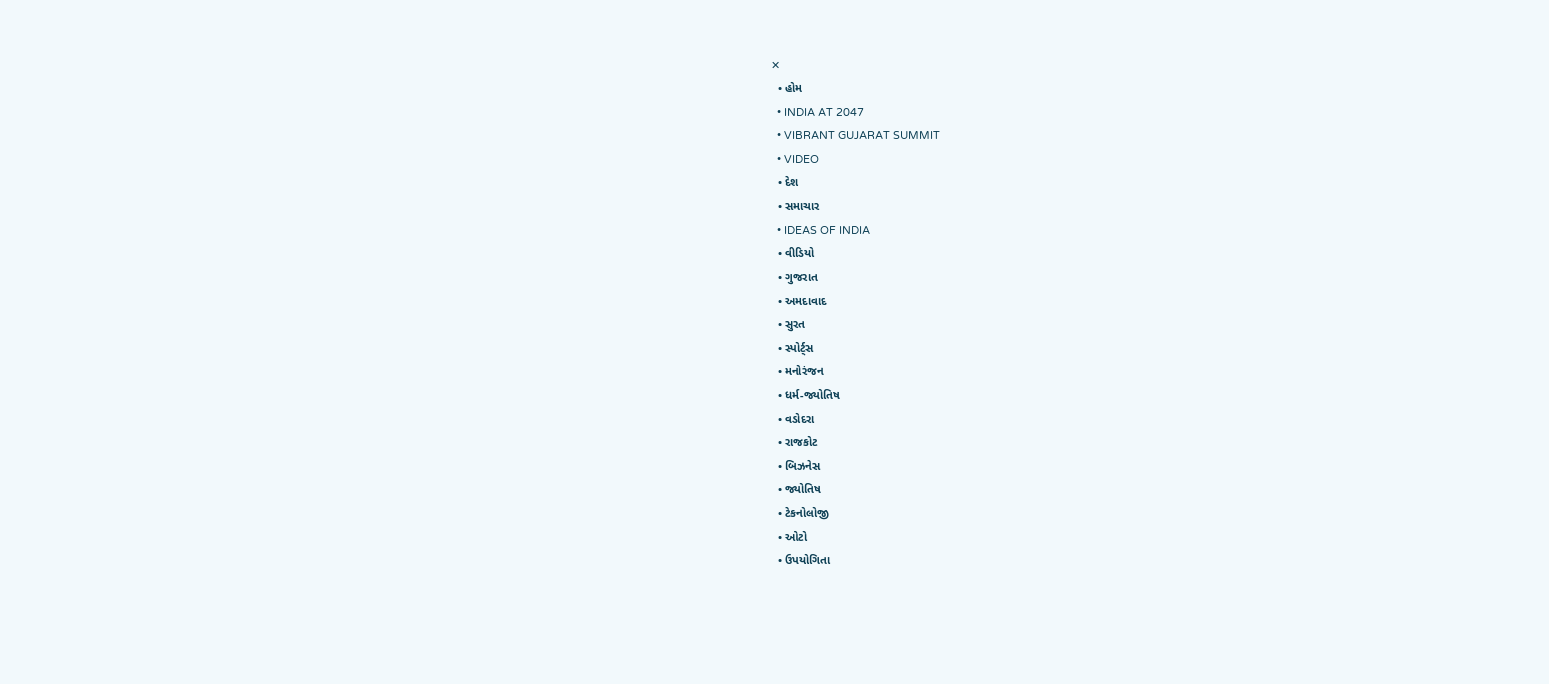✕
  • હોમ
  • INDIA AT 2047
  • VIBRANT GUJARAT SUMMIT
  • VIDEO
  • દેશ
  • સમાચાર
  • IDEAS OF INDIA
  • વીડિયો
  • ગુજરાત
  • અમદાવાદ
  • સુરત
  • સ્પોર્ટ્સ
  • મનોરંજન
  • ધર્મ-જ્યોતિષ
  • વડોદરા
  • રાજકોટ
  • બિઝનેસ
  • જ્યોતિષ
  • ટેકનોલોજી
  • ઓટો
  • ઉપયોગિતા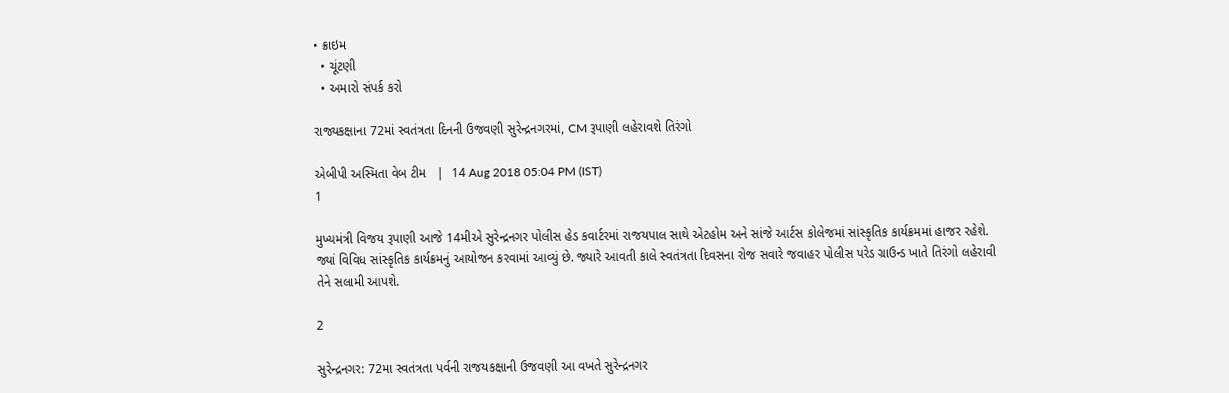• ક્રાઇમ
  • ચૂંટણી
  • અમારો સંપર્ક કરો

રાજ્યકક્ષાના 72માં સ્વતંત્રતા દિનની ઉજવણી સુરેન્દ્રનગરમાં, CM રૂપાણી લહેરાવશે તિરંગો

એબીપી અસ્મિતા વેબ ટીમ   |  14 Aug 2018 05:04 PM (IST)
1

મુખ્યમંત્રી વિજય રૂપાણી આજે 14મીએ સુરેન્દ્રનગર પોલીસ હેડ કવાર્ટરમાં રાજયપાલ સાથે એટહોમ અને સાંજે આર્ટસ કોલેજમાં સાંસ્કૃતિક કાર્યક્રમમાં હાજર રહેશે. જ્યાં વિવિધ સાંસ્કૃતિક કાર્યક્રમનું આયોજન કરવામાં આવ્યું છે. જ્યારે આવતી કાલે સ્વતંત્રતા દિવસના રોજ સવારે જવાહર પોલીસ પરેડ ગ્રાઉન્ડ ખાતે તિરંગો લહેરાવી તેને સલામી આપશે.

2

સુરેન્દ્રનગર: 72મા સ્વતંત્રતા પર્વની રાજયકક્ષાની ઉજવણી આ વખતે સુરેન્દ્રનગર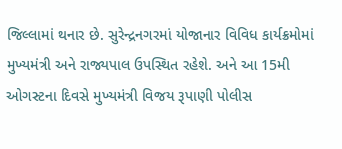જિલ્લામાં થનાર છે. સુરેન્દ્રનગરમાં યોજાનાર વિવિધ કાર્યક્રમોમાં મુખ્યમંત્રી અને રાજ્યપાલ ઉપસ્થિત રહેશે. અને આ 15મી ઓગસ્ટના દિવસે મુખ્યમંત્રી વિજય રૂપાણી પોલીસ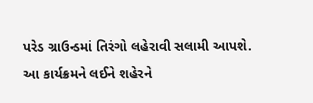પરેડ ગ્રાઉન્ડમાં તિરંગો લહેરાવી સલામી આપશે. આ કાર્યક્રમને લઈને શહેરને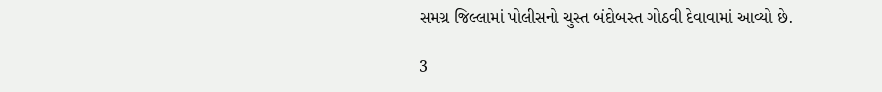સમગ્ર જિલ્લામાં પોલીસનો ચુસ્ત બંદોબસ્ત ગોઠવી દેવાવામાં આવ્યો છે.

3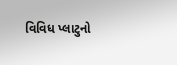વિવિધ પ્લાટુનો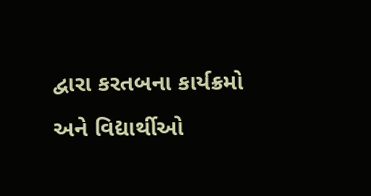દ્વારા કરતબના કાર્યક્રમો અને વિદ્યાર્થીઓ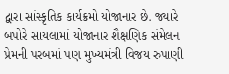દ્વારા સાંસ્કૃતિક કાર્યક્રમો યોજાનાર છે. જ્યારે બપોરે સાયલામાં યોજાનાર શૈક્ષણિક સંમેલન પ્રેમની પરબમાં પણ મુખ્યમંત્રી વિજય રુપાણી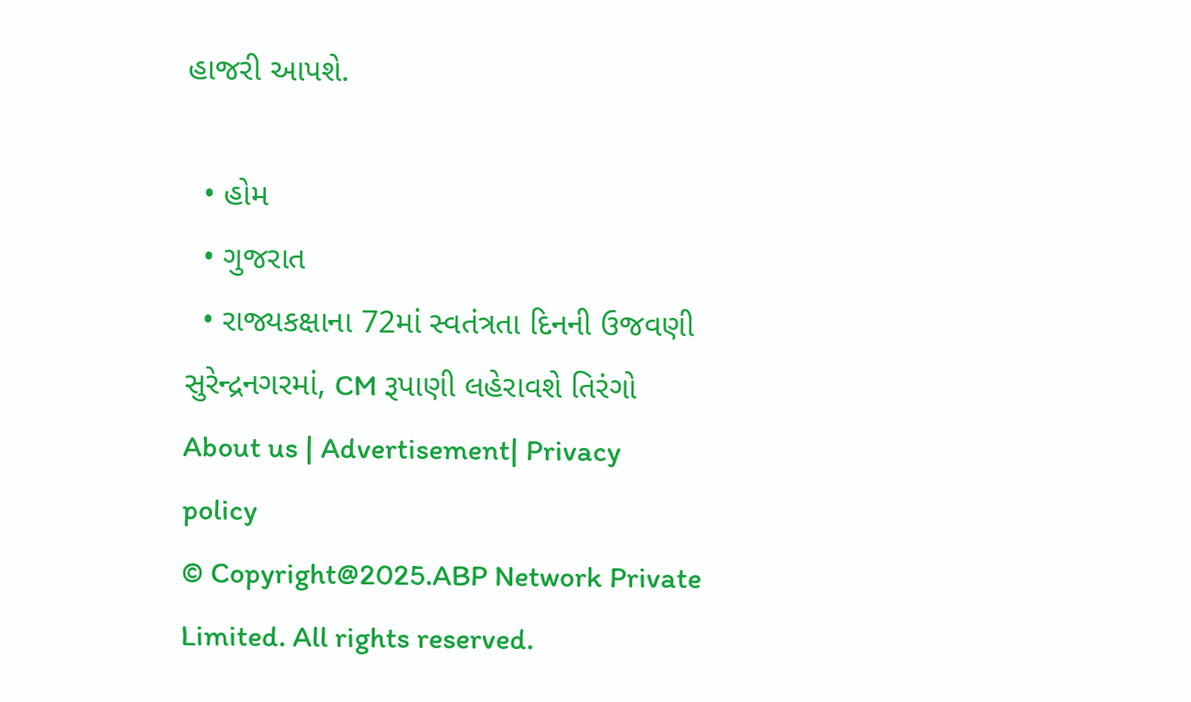હાજરી આપશે.

  • હોમ
  • ગુજરાત
  • રાજ્યકક્ષાના 72માં સ્વતંત્રતા દિનની ઉજવણી સુરેન્દ્રનગરમાં, CM રૂપાણી લહેરાવશે તિરંગો
About us | Advertisement| Privacy policy
© Copyright@2025.ABP Network Private Limited. All rights reserved.